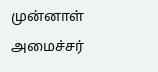முன்னாள் அமைச்சர்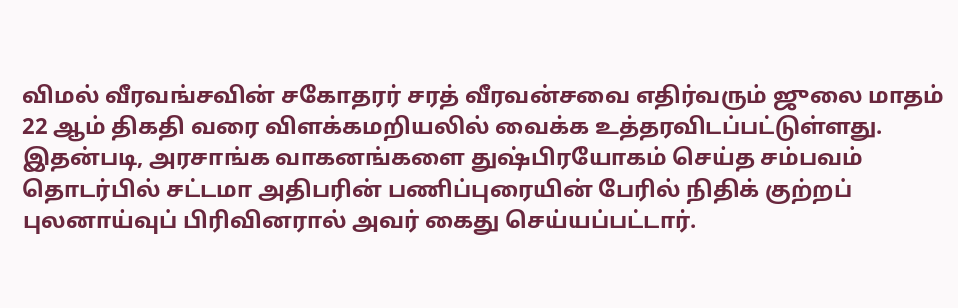விமல் வீரவங்சவின் சகோதரர் சரத் வீரவன்சவை எதிர்வரும் ஜுலை மாதம் 22 ஆம் திகதி வரை விளக்கமறியலில் வைக்க உத்தரவிடப்பட்டுள்ளது.
இதன்படி, அரசாங்க வாகனங்களை துஷ்பிரயோகம் செய்த சம்பவம் தொடர்பில் சட்டமா அதிபரின் பணிப்புரையின் பேரில் நிதிக் குற்றப் புலனாய்வுப் பிரிவினரால் அவர் கைது செய்யப்பட்டார்.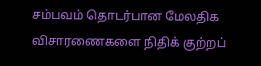சம்பவம் தொடர்பான மேலதிக விசாரணைகளை நிதிக் குற்றப்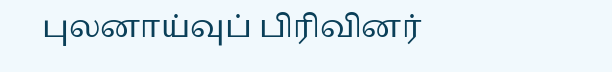புலனாய்வுப் பிரிவினர்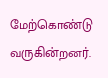மேற்கொண்டு வருகின்றனர்.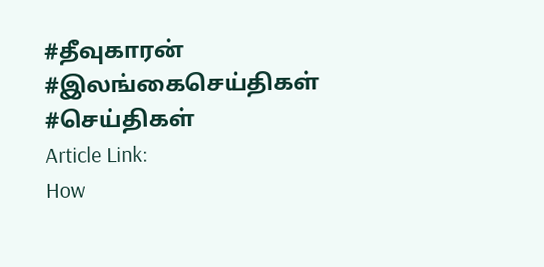#தீவுகாரன் #இலங்கைசெய்திகள் #செய்திகள்
Article Link:
How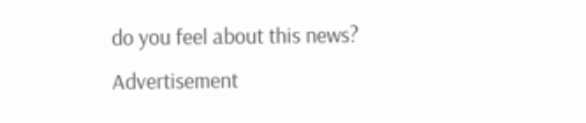do you feel about this news?
Advertisement